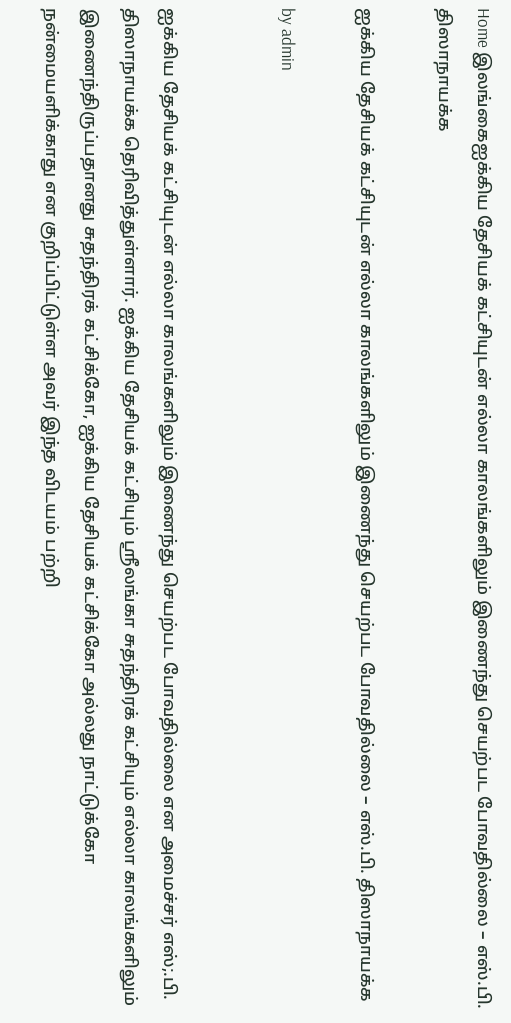Home இலங்கைஐக்கிய தேசியக் கட்சியுடன் எல்லா காலங்களிலும் இணைந்து செயற்பட போவதில்லை – எஸ்.பி. திஸாநாயக்க

ஐக்கிய தேசியக் கட்சியுடன் எல்லா காலங்களிலும் இணைந்து செயற்பட போவதில்லை – எஸ்.பி. திஸாநாயக்க

by admin


ஐக்கிய தேசியக் கட்சியுடன் எல்லா காலங்களிலும் இணைந்து செயற்பட போவதில்லை என அமைச்சர் எஸ்;.பி. திஸாநாயக்க தெரிவித்துள்ளார். ஐக்கிய தேசியக் கட்சியும் ஸ்ரீலங்கா சுதந்திரக் கட்சியும் எல்லா காலங்களிலும் இணைந்திருப்பதானது சுதந்திரக் கட்சிக்கோ, ஐக்கிய தேசியக் கட்சிக்கோ அல்லது நாட்டுக்கோ நன்மையளிக்காது என குறிப்பிட்டுள்ள அவர் இந்த விடயம் பற்றி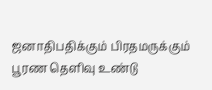ஜனாதிபதிக்கும் பிரதமருக்கும் பூரண தெளிவு உண்டு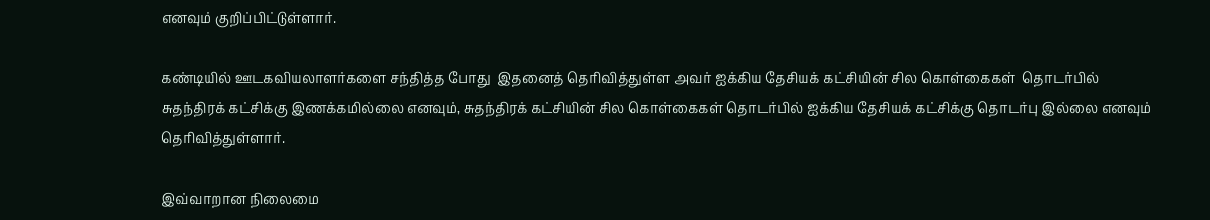எனவும் குறிப்பிட்டுள்ளார்.

கண்டியில் ஊடகவியலாளர்களை சந்தித்த போது  இதனைத் தெரிவித்துள்ள அவர் ஐக்கிய தேசியக் கட்சியின் சில கொள்கைகள்  தொடர்பில் சுதந்திரக் கட்சிக்கு இணக்கமில்லை எனவும், சுதந்திரக் கட்சியின் சில கொள்கைகள் தொடர்பில் ஐக்கிய தேசியக் கட்சிக்கு தொடர்பு இல்லை எனவும் தெரிவித்துள்ளார்.

இவ்வாறான நிலைமை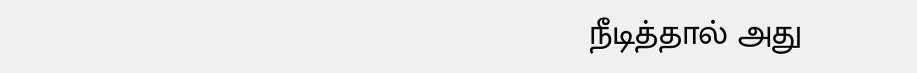நீடித்தால் அது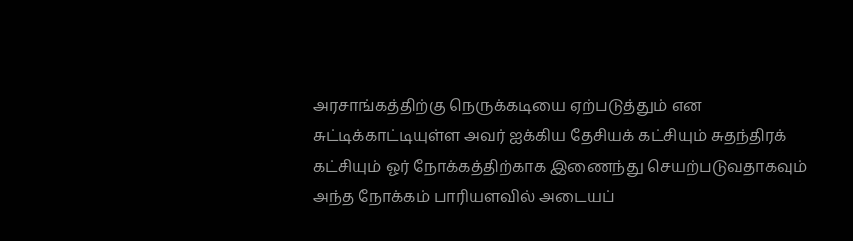அரசாங்கத்திற்கு நெருக்கடியை ஏற்படுத்தும் என சுட்டிக்காட்டியுள்ள அவர் ஐக்கிய தேசியக் கட்சியும் சுதந்திரக் கட்சியும் ஓர் நோக்கத்திற்காக இணைந்து செயற்படுவதாகவும் அந்த நோக்கம் பாரியளவில் அடையப்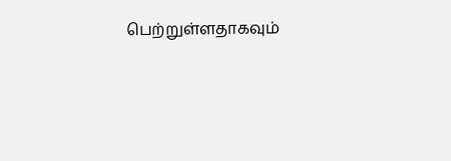பெற்றுள்ளதாகவும்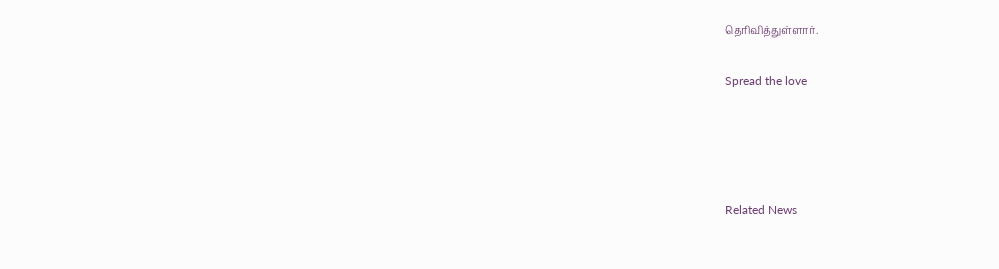தெரிவித்துள்ளார்.

Spread the love




Related News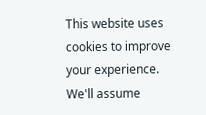This website uses cookies to improve your experience. We'll assume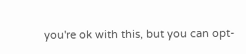you're ok with this, but you can opt-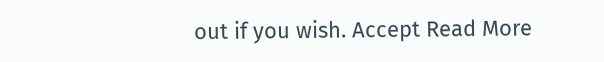out if you wish. Accept Read More